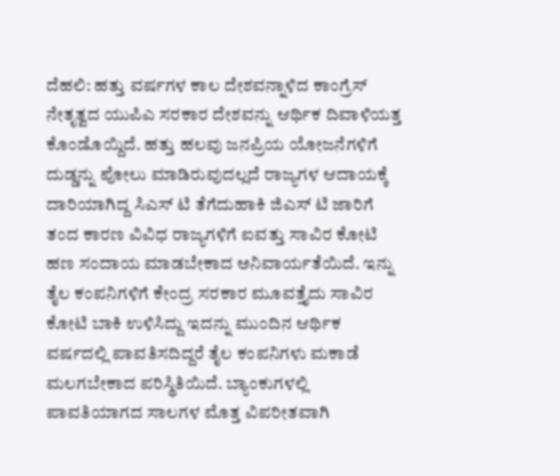ದೆಹಲಿ: ಹತ್ತು ವರ್ಷಗಳ ಕಾಲ ದೇಶವನ್ನಾಳಿದ ಕಾಂಗ್ರೆಸ್ ನೇತೃತ್ವದ ಯುಪಿಎ ಸರಕಾರ ದೇಶವನ್ನು ಆರ್ಥಿಕ ದಿವಾಳಿಯತ್ತ ಕೊಂಡೊಯ್ದಿದೆ. ಹತ್ತು ಹಲವು ಜನಪ್ರಿಯ ಯೋಜನೆಗಳಿಗೆ ದುಡ್ಡನ್ನು ಪೋಲು ಮಾಡಿರುವುದಲ್ಲದೆ ರಾಜ್ಯಗಳ ಆದಾಯಕ್ಕೆ ದಾರಿಯಾಗಿದ್ದ ಸಿಎಸ್ ಟಿ ತೆಗೆದುಹಾಕಿ ಜಿಎಸ್ ಟಿ ಜಾರಿಗೆ ತಂದ ಕಾರಣ ವಿವಿಧ ರಾಜ್ಯಗಳಿಗೆ ಐವತ್ತು ಸಾವಿರ ಕೋಟಿ ಹಣ ಸಂದಾಯ ಮಾಡಬೇಕಾದ ಅನಿವಾರ್ಯತೆಯಿದೆ. ಇನ್ನು ತೈಲ ಕಂಪನಿಗಳಿಗೆ ಕೇಂದ್ರ ಸರಕಾರ ಮೂವತ್ತೈದು ಸಾವಿರ ಕೋಟಿ ಬಾಕಿ ಉಳಿಸಿದ್ದು ಇದನ್ನು ಮುಂದಿನ ಆರ್ಥಿಕ ವರ್ಷದಲ್ಲಿ ಪಾವತಿಸದಿದ್ದರೆ ತೈಲ ಕಂಪನಿಗಳು ಮಕಾಡೆ ಮಲಗಬೇಕಾದ ಪರಿಸ್ಥಿತಿಯಿದೆ. ಬ್ಯಾಂಕುಗಳಲ್ಲಿ ಪಾವತಿಯಾಗದ ಸಾಲಗಳ ಮೊತ್ತ ವಿಪರೀತವಾಗಿ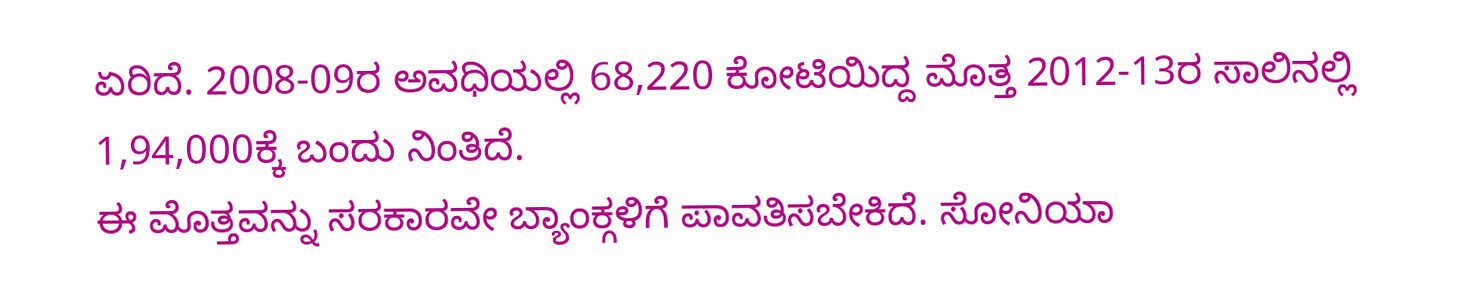ಏರಿದೆ. 2008-09ರ ಅವಧಿಯಲ್ಲಿ 68,220 ಕೋಟಿಯಿದ್ದ ಮೊತ್ತ 2012-13ರ ಸಾಲಿನಲ್ಲಿ 1,94,000ಕ್ಕೆ ಬಂದು ನಿಂತಿದೆ.
ಈ ಮೊತ್ತವನ್ನು ಸರಕಾರವೇ ಬ್ಯಾಂಕ್ಗಳಿಗೆ ಪಾವತಿಸಬೇಕಿದೆ. ಸೋನಿಯಾ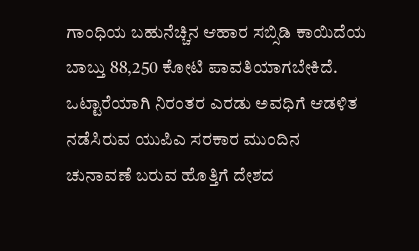ಗಾಂಧಿಯ ಬಹುನೆಚ್ಚಿನ ಆಹಾರ ಸಬ್ಸಿಡಿ ಕಾಯಿದೆಯ ಬಾಬ್ತು 88,250 ಕೋಟಿ ಪಾವತಿಯಾಗಬೇಕಿದೆ. ಒಟ್ಟಾರೆಯಾಗಿ ನಿರಂತರ ಎರಡು ಅವಧಿಗೆ ಆಡಳಿತ ನಡೆಸಿರುವ ಯುಪಿಎ ಸರಕಾರ ಮುಂದಿನ ಚುನಾವಣೆ ಬರುವ ಹೊತ್ತಿಗೆ ದೇಶದ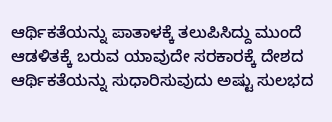ಆರ್ಥಿಕತೆಯನ್ನು ಪಾತಾಳಕ್ಕೆ ತಲುಪಿಸಿದ್ದು ಮುಂದೆ ಆಡಳಿತಕ್ಕೆ ಬರುವ ಯಾವುದೇ ಸರಕಾರಕ್ಕೆ ದೇಶದ ಆರ್ಥಿಕತೆಯನ್ನು ಸುಧಾರಿಸುವುದು ಅಷ್ಟು ಸುಲಭದ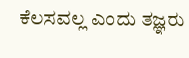ಕೆಲಸವಲ್ಲ ಎಂದು ತಜ್ಞರು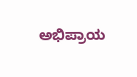ಅಭಿಪ್ರಾಯ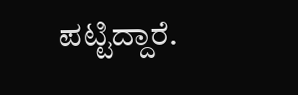ಪಟ್ಟಿದ್ದಾರೆ.